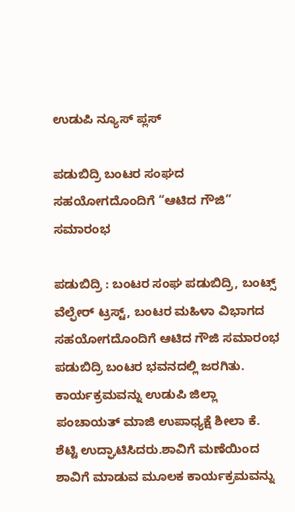ಉಡುಪಿ ನ್ಯೂಸ್ ಪ್ಲಸ್

ಪಡುಬಿದ್ರಿ ಬಂಟರ ಸಂಘದ ಸಹಯೋಗದೊಂದಿಗೆ “ಆಟಿದ ಗೌಜಿ” ಸಮಾರಂಭ

ಪಡುಬಿದ್ರಿ : ಬಂಟರ ಸಂಘ ಪಡುಬಿದ್ರಿ, ಬಂಟ್ಸ್ ವೆಲ್ಫೇರ್ ಟ್ರಸ್ಟ್‌, ಬಂಟರ ಮಹಿಳಾ ವಿಭಾಗದ ಸಹಯೋಗದೊಂದಿಗೆ ಆಟಿದ ಗೌಜಿ ಸಮಾರಂಭ ಪಡುಬಿದ್ರಿ ಬಂಟರ ಭವನದಲ್ಲಿ ಜರಗಿತು. ಕಾರ್ಯಕ್ರಮವನ್ನು ಉಡುಪಿ ಜಿಲ್ಲಾ ಪಂಚಾಯತ್ ಮಾಜಿ ಉಪಾಧ್ಯಕ್ಷೆ ಶೀಲಾ ಕೆ. ಶೆಟ್ಟಿ ಉದ್ಘಾಟಿಸಿದರು.ಶಾವಿಗೆ ಮಣೆಯಿಂದ ಶಾವಿಗೆ ಮಾಡುವ ಮೂಲಕ ಕಾರ್ಯಕ್ರಮವನ್ನು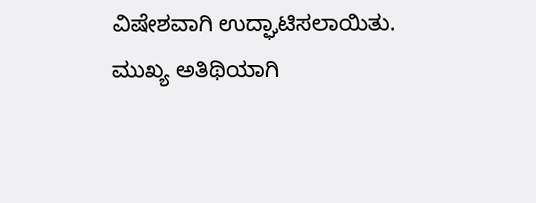ವಿಷೇಶವಾಗಿ ಉದ್ಘಾಟಿಸಲಾಯಿತು. ಮುಖ್ಯ ಅತಿಥಿಯಾಗಿ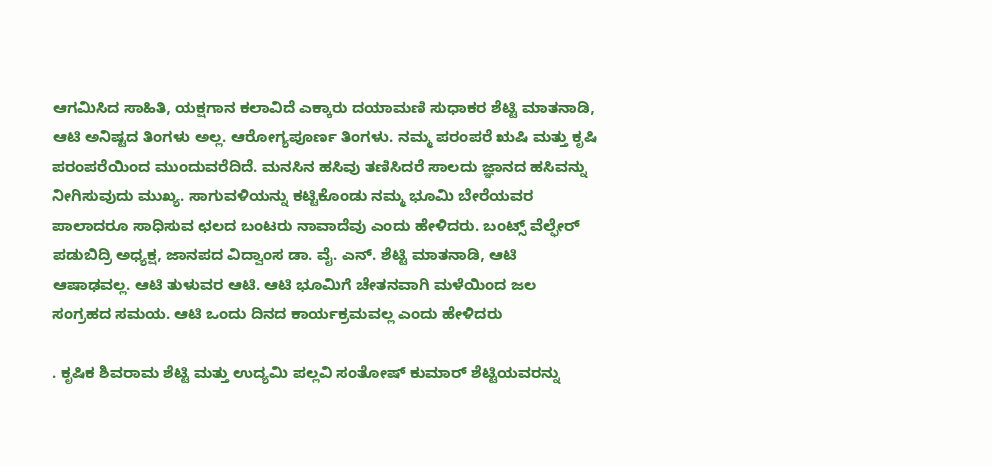ಆಗಮಿಸಿದ ಸಾಹಿತಿ, ಯಕ್ಷಗಾನ ಕಲಾವಿದೆ ಎಕ್ಕಾರು ದಯಾಮಣಿ ಸುಧಾಕರ ಶೆಟ್ಟಿ ಮಾತನಾಡಿ, ಆಟಿ ಅನಿಷ್ಟದ ತಿಂಗಳು ಅಲ್ಲ. ಆರೋಗ್ಯಪೂರ್ಣ ತಿಂಗಳು. ನಮ್ಮ ಪರಂಪರೆ ಋಷಿ ಮತ್ತು ಕೃಷಿ ಪರಂಪರೆಯಿಂದ ಮುಂದುವರೆದಿದೆ. ಮನಸಿನ ಹಸಿವು ತಣಿಸಿದರೆ ಸಾಲದು ಜ್ಞಾನದ ಹಸಿವನ್ನು ನೀಗಿಸುವುದು ಮುಖ್ಯ. ಸಾಗುವಳಿಯನ್ನು ಕಟ್ಟಿಕೊಂಡು ನಮ್ಮ ಭೂಮಿ ಬೇರೆಯವರ ಪಾಲಾದರೂ ಸಾಧಿಸುವ ಛಲದ ಬಂಟರು ನಾವಾದೆವು ಎಂದು ಹೇಳಿದರು. ಬಂಟ್ಸ್ ವೆಲ್ಫೇರ್ ಪಡುಬಿದ್ರಿ ಅಧ್ಯಕ್ಷ, ಜಾನಪದ ವಿದ್ವಾಂಸ ಡಾ. ವೈ. ಎನ್. ಶೆಟ್ಟಿ ಮಾತನಾಡಿ, ಆಟಿ ಆಷಾಢವಲ್ಲ. ಆಟಿ ತುಳುವರ ಆಟಿ. ಆಟಿ ಭೂಮಿಗೆ ಚೇತನವಾಗಿ ಮಳೆಯಿಂದ ಜಲ ಸಂಗ್ರಹದ ಸಮಯ. ಆಟಿ ಒಂದು ದಿನದ ಕಾರ್ಯಕ್ರಮವಲ್ಲ ಎಂದು ಹೇಳಿದರು

. ಕೃಷಿಕ ಶಿವರಾಮ ಶೆಟ್ಟಿ ಮತ್ತು ಉದ್ಯಮಿ ಪಲ್ಲವಿ ಸಂತೋಷ್ ಕುಮಾರ್ ಶೆಟ್ಟಿಯವರನ್ನು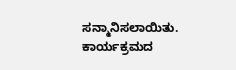ಸನ್ಮಾನಿಸಲಾಯಿತು. ಕಾರ್ಯಕ್ರಮದ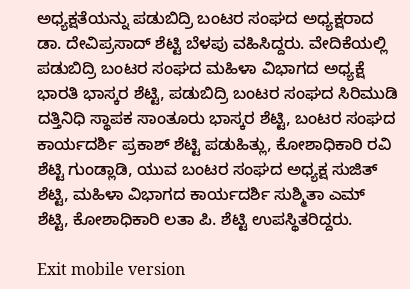ಅಧ್ಯಕ್ಷತೆಯನ್ನು ಪಡುಬಿದ್ರಿ ಬಂಟರ ಸಂಘದ ಅಧ್ಯಕ್ಷರಾದ ಡಾ. ದೇವಿಪ್ರಸಾದ್ ಶೆಟ್ಟಿ ಬೆಳಪು ವಹಿಸಿದ್ದರು. ವೇದಿಕೆಯಲ್ಲಿ ಪಡುಬಿದ್ರಿ ಬಂಟರ ಸಂಘದ ಮಹಿಳಾ ವಿಭಾಗದ ಅಧ್ಯಕ್ಷೆ ಭಾರತಿ ಭಾಸ್ಕರ ಶೆಟ್ಟಿ, ಪಡುಬಿದ್ರಿ ಬಂಟರ ಸಂಘದ ಸಿರಿಮುಡಿ ದತ್ತಿನಿಧಿ ಸ್ಥಾಪಕ ಸಾಂತೂರು ಭಾಸ್ಕರ ಶೆಟ್ಟಿ, ಬಂಟರ ಸಂಘದ ಕಾರ್ಯದರ್ಶಿ ಪ್ರಕಾಶ್ ಶೆಟ್ಟಿ ಪಡುಹಿತ್ಲು, ಕೋಶಾಧಿಕಾರಿ ರವಿ ಶೆಟ್ಟಿ ಗುಂಡ್ಲಾಡಿ, ಯುವ ಬಂಟರ ಸಂಘದ ಅಧ್ಯಕ್ಷ ಸುಜಿತ್ ಶೆಟ್ಟಿ, ಮಹಿಳಾ ವಿಭಾಗದ ಕಾರ್ಯದರ್ಶಿ ಸುಶ್ಮಿತಾ ಎಮ್ ಶೆಟ್ಟಿ, ಕೋಶಾಧಿಕಾರಿ ಲತಾ ಪಿ. ಶೆಟ್ಟಿ ಉಪಸ್ಥಿತರಿದ್ದರು.

Exit mobile version